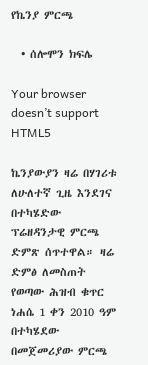የኬንያ ምርጫ

  • ሰሎሞን ክፍሌ

Your browser doesn’t support HTML5

ኬንያውያን ዛሬ በሃገሪቱ ለሁለተኛ ጊዜ እንደገና በተካሄድው ፕሬዘዳንታዊ ምርጫ ድምጽ ሰጥተዋል። ዛሬ ድምፅ ለመስጠት የወጣው ሕዝብ ቁጥር ነሐሴ 1 ቀን 2010 ዓም በተካሄደው በመጀመሪያው ምርጫ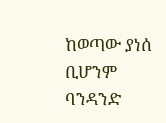ከወጣው ያነሰ ቢሆንም ባንዳንድ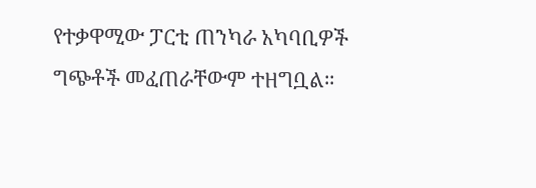የተቃዋሚው ፓርቲ ጠንካራ አካባቢዎች ግጭቶች መፈጠራቸውም ተዘግቧል።